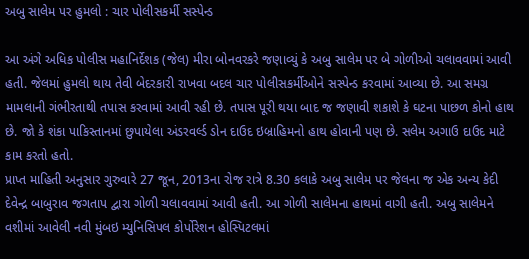અબુ સાલેમ પર હુમલો : ચાર પોલીસકર્મી સસ્પેન્ડ

આ અંગે અધિક પોલીસ મહાનિર્દેશક (જેલ) મીરા બોનવરકરે જણાવ્યું કે અબુ સાલેમ પર બે ગોળીઓ ચલાવવામાં આવી હતી. જેલમાં હુમલો થાય તેવી બેદરકારી રાખવા બદલ ચાર પોલીસકર્મીઓને સસ્પેન્ડ કરવામાં આવ્યા છે. આ સમગ્ર મામલાની ગંભીરતાથી તપાસ કરવામાં આવી રહી છે. તપાસ પૂરી થયા બાદ જ જણાવી શકાશે કે ઘટના પાછળ કોનો હાથ છે. જો કે શંકા પાકિસ્તાનમાં છુપાયેલા અંડરવર્લ્ડ ડોન દાઉદ ઇબ્રાહિમનો હાથ હોવાની પણ છે. સલેમ અગાઉ દાઉદ માટે કામ કરતો હતો.
પ્રાપ્ત માહિતી અનુસાર ગુરુવારે 27 જૂન, 2013ના રોજ રાત્રે 8.30 કલાકે અબુ સાલેમ પર જેલના જ એક અન્ય કેદી દેવેન્દ્ર બાબુરાવ જગતાપ દ્વારા ગોળી ચલાવવામાં આવી હતી. આ ગોળી સાલેમના હાથમાં વાગી હતી. અબુ સાલેમને વશીમાં આવેલી નવી મુંબઇ મ્યુનિસિપલ કોર્પોરેશન હોસ્પિટલમાં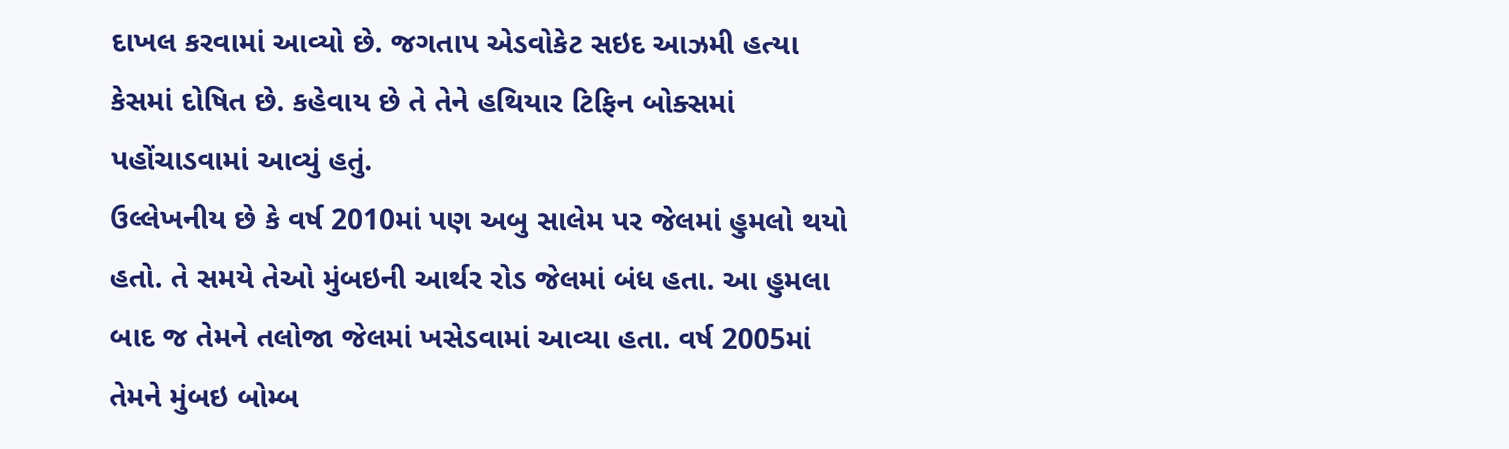દાખલ કરવામાં આવ્યો છે. જગતાપ એડવોકેટ સઇદ આઝમી હત્યા કેસમાં દોષિત છે. કહેવાય છે તે તેને હથિયાર ટિફિન બોક્સમાં પહોંચાડવામાં આવ્યું હતું.
ઉલ્લેખનીય છે કે વર્ષ 2010માં પણ અબુ સાલેમ પર જેલમાં હુમલો થયો હતો. તે સમયે તેઓ મુંબઇની આર્થર રોડ જેલમાં બંધ હતા. આ હુમલા બાદ જ તેમને તલોજા જેલમાં ખસેડવામાં આવ્યા હતા. વર્ષ 2005માં તેમને મુંબઇ બોમ્બ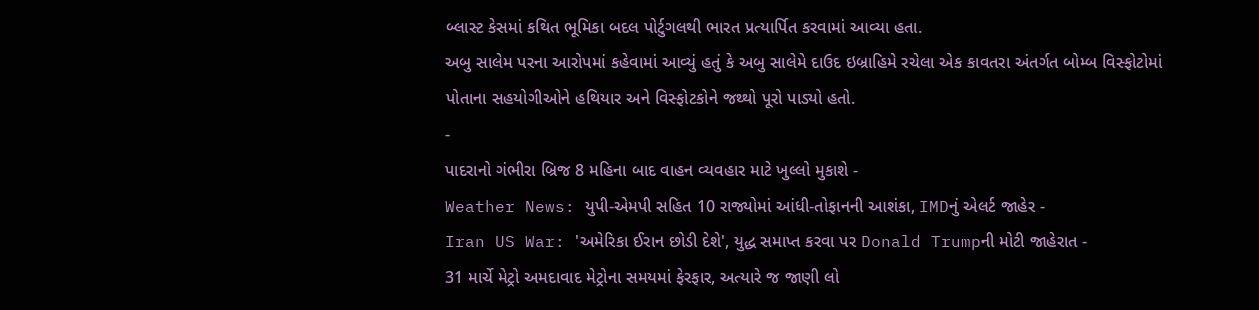બ્લાસ્ટ કેસમાં કથિત ભૂમિકા બદલ પોર્ટુગલથી ભારત પ્રત્યાર્પિત કરવામાં આવ્યા હતા.
અબુ સાલેમ પરના આરોપમાં કહેવામાં આવ્યું હતું કે અબુ સાલેમે દાઉદ ઇબ્રાહિમે રચેલા એક કાવતરા અંતર્ગત બોમ્બ વિસ્ફોટોમાં પોતાના સહયોગીઓને હથિયાર અને વિસ્ફોટકોને જથ્થો પૂરો પાડ્યો હતો.
-
પાદરાનો ગંભીરા બ્રિજ 8 મહિના બાદ વાહન વ્યવહાર માટે ખુલ્લો મુકાશે -
Weather News: યુપી-એમપી સહિત 10 રાજ્યોમાં આંધી-તોફાનની આશંકા, IMDનું એલર્ટ જાહેર -
Iran US War: 'અમેરિકા ઈરાન છોડી દેશે', યુદ્ધ સમાપ્ત કરવા પર Donald Trumpની મોટી જાહેરાત -
31 માર્ચે મેટ્રો અમદાવાદ મેટ્રોના સમયમાં ફેરફાર, અત્યારે જ જાણી લો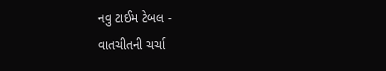નવુ ટાઈમ ટેબલ -
વાતચીતની ચર્ચા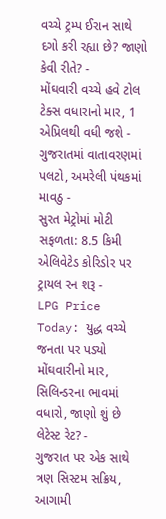વચ્ચે ટ્રમ્પ ઈરાન સાથે દગો કરી રહ્યા છે? જાણો કેવી રીતે? -
મોંઘવારી વચ્ચે હવે ટોલ ટેક્સ વધારાનો માર, 1 એપ્રિલથી વધી જશે -
ગુજરાતમાં વાતાવરણમાં પલટો, અમરેલી પંથકમાં માવઠુ -
સુરત મેટ્રોમાં મોટી સફળતા: 8.5 કિમી એલિવેટેડ કોરિડોર પર ટ્રાયલ રન શરૂ -
LPG Price Today: યુદ્ધ વચ્ચે જનતા પર પડ્યો મોંઘવારીનો માર, સિલિન્ડરના ભાવમાં વધારો, જાણો શું છે લેટેસ્ટ રેટ? -
ગુજરાત પર એક સાથે ત્રણ સિસ્ટમ સક્રિય, આગામી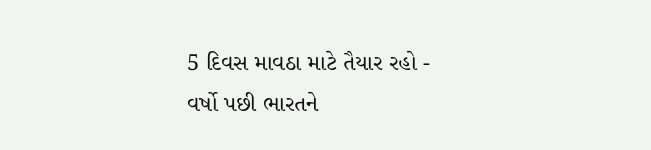5 દિવસ માવઠા માટે તૈયાર રહો -
વર્ષો પછી ભારતને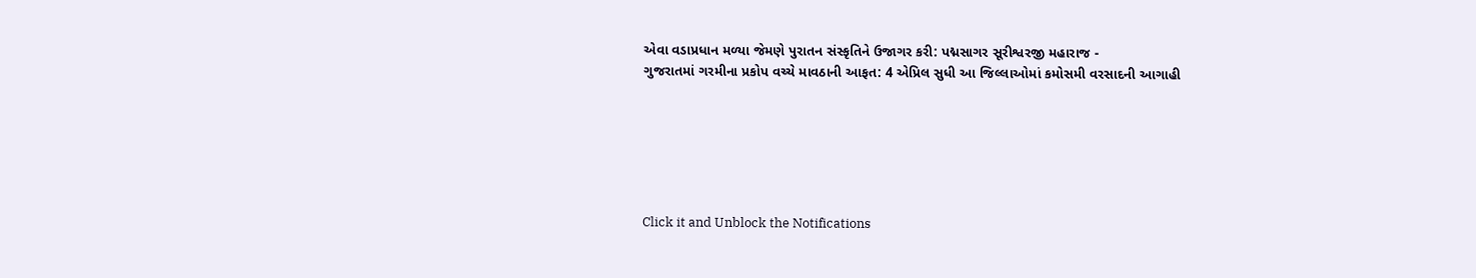એવા વડાપ્રધાન મળ્યા જેમણે પુરાતન સંસ્કૃતિને ઉજાગર કરી: પદ્મસાગર સૂરીશ્વરજી મહારાજ -
ગુજરાતમાં ગરમીના પ્રકોપ વચ્ચે માવઠાની આફત: 4 એપ્રિલ સુધી આ જિલ્લાઓમાં કમોસમી વરસાદની આગાહી






Click it and Unblock the Notifications